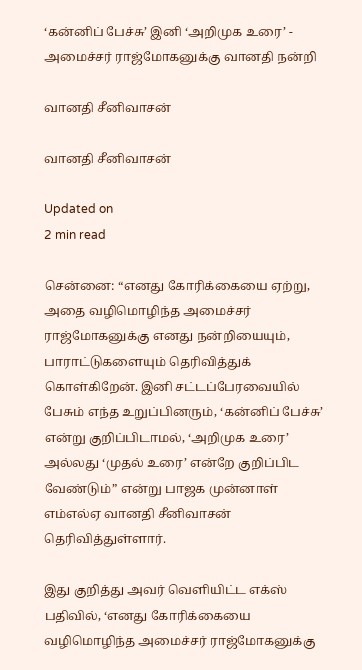‘கன்னிப் பேச்சு’ இனி ‘அறிமுக உரை’ - அமைச்சர் ராஜ்மோகனுக்கு வானதி நன்றி

வானதி சீனிவாசன்

வானதி சீனிவாசன்

Updated on
2 min read

சென்னை: “எனது கோரிக்கையை ஏற்று, அதை வழிமொழிந்த அமைச்சர் ராஜ்மோகனுக்கு எனது நன்றியையும், பாராட்டுகளையும் தெரிவித்துக் கொள்கிறேன். இனி சட்டப்பேரவையில் பேசும் எந்த உறுப்பினரும், ‘கன்னிப் பேச்சு’ என்று குறிப்பிடாமல், ‘அறிமுக உரை’ அல்லது ‘முதல் உரை’ என்றே குறிப்பிட வேண்டும்” என்று பாஜக முன்னாள் எம்எல்ஏ வானதி சீனிவாசன் தெரிவித்துள்ளார்.

இது குறித்து அவர் வெளியிட்ட எக்ஸ் பதிவில், ‘எனது கோரிக்கையை வழிமொழிந்த அமைச்சர் ராஜ்மோகனுக்கு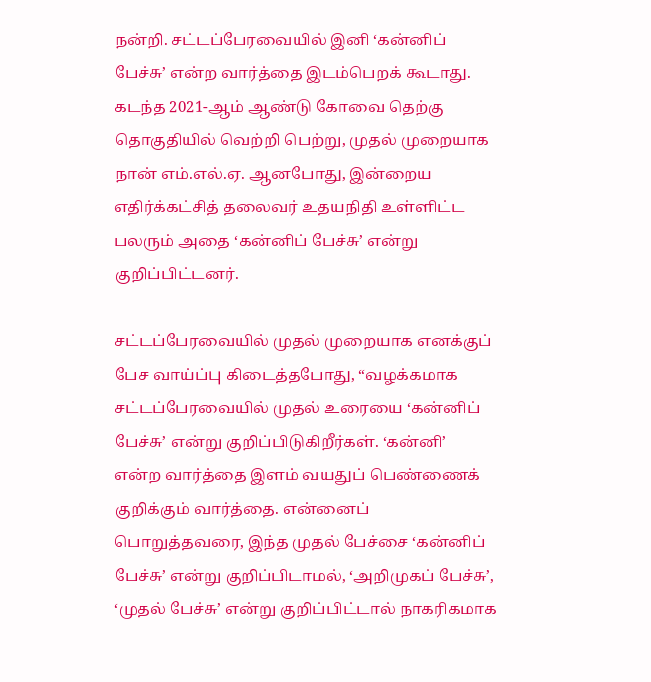நன்றி. சட்டப்பேரவையில் இனி ‘கன்னிப் பேச்சு’ என்ற வார்த்தை இடம்பெறக் கூடாது. கடந்த 2021-ஆம் ஆண்டு கோவை தெற்கு தொகுதியில் வெற்றி பெற்று, முதல் முறையாக நான் எம்.எல்.ஏ. ஆனபோது, இன்றைய எதிர்க்கட்சித் தலைவர் உதயநிதி உள்ளிட்ட பலரும் அதை ‘கன்னிப் பேச்சு’ என்று குறிப்பிட்டனர்.

சட்டப்பேரவையில் முதல் முறையாக எனக்குப் பேச வாய்ப்பு கிடைத்தபோது, “வழக்கமாக சட்டப்பேரவையில் முதல் உரையை ‘கன்னிப் பேச்சு’ என்று குறிப்பிடுகிறீர்கள். ‘கன்னி’ என்ற வார்த்தை இளம் வயதுப் பெண்ணைக் குறிக்கும் வார்த்தை. என்னைப் பொறுத்தவரை, இந்த முதல் பேச்சை ‘கன்னிப் பேச்சு’ என்று குறிப்பிடாமல், ‘அறிமுகப் பேச்சு’, ‘முதல் பேச்சு’ என்று குறிப்பிட்டால் நாகரிகமாக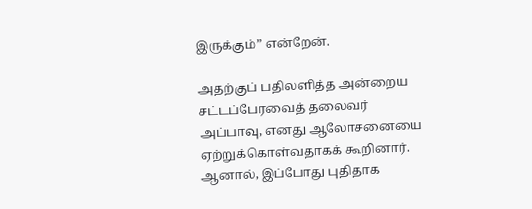இருக்கும்” என்றேன்.

அதற்குப் பதிலளித்த அன்றைய சட்டப்பேரவைத் தலைவர் அப்பாவு, எனது ஆலோசனையை ஏற்றுக்கொள்வதாகக் கூறினார். ஆனால், இப்போது புதிதாக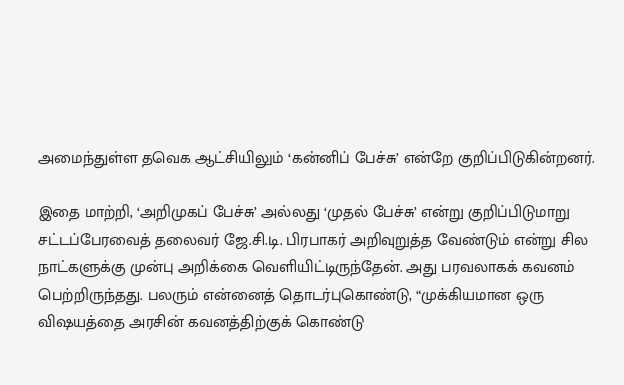அமைந்துள்ள தவெக ஆட்சியிலும் ‘கன்னிப் பேச்சு’ என்றே குறிப்பிடுகின்றனர்.

இதை மாற்றி, ‘அறிமுகப் பேச்சு’ அல்லது ‘முதல் பேச்சு’ என்று குறிப்பிடுமாறு சட்டப்பேரவைத் தலைவர் ஜே.சி.டி. பிரபாகர் அறிவுறுத்த வேண்டும் என்று சில நாட்களுக்கு முன்பு அறிக்கை வெளியிட்டிருந்தேன். அது பரவலாகக் கவனம் பெற்றிருந்தது. பலரும் என்னைத் தொடர்புகொண்டு, “முக்கியமான ஒரு விஷயத்தை அரசின் கவனத்திற்குக் கொண்டு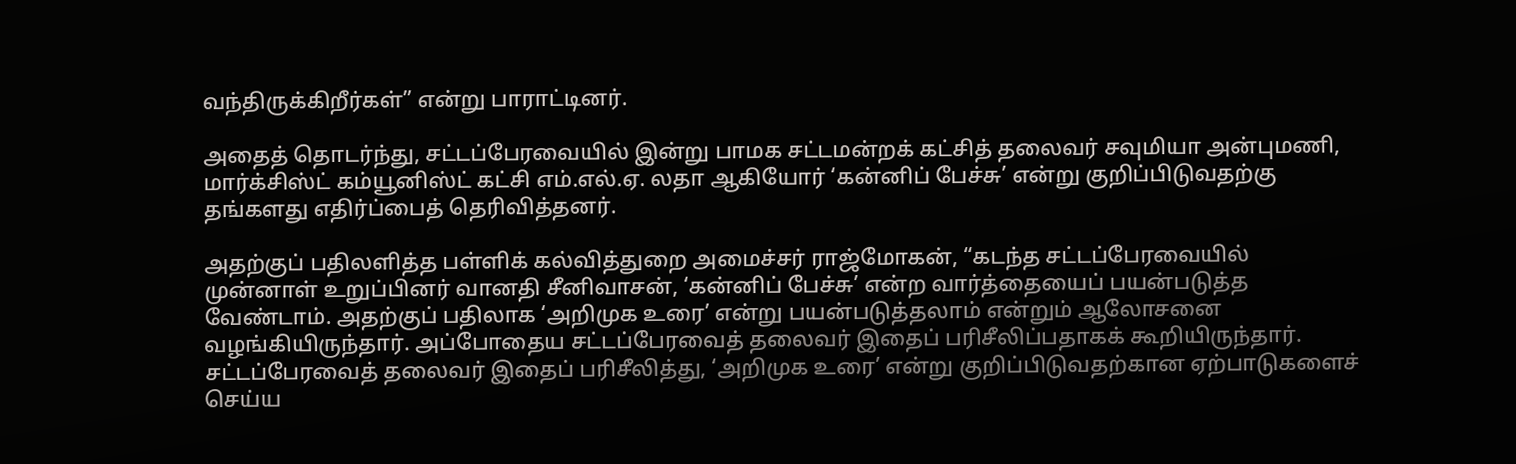வந்திருக்கிறீர்கள்” என்று பாராட்டினர்.

அதைத் தொடர்ந்து, சட்டப்பேரவையில் இன்று பாமக சட்டமன்றக் கட்சித் தலைவர் சவுமியா அன்புமணி, மார்க்சிஸ்ட் கம்யூனிஸ்ட் கட்சி எம்.எல்.ஏ. லதா ஆகியோர் ‘கன்னிப் பேச்சு’ என்று குறிப்பிடுவதற்கு தங்களது எதிர்ப்பைத் தெரிவித்தனர்.

அதற்குப் பதிலளித்த பள்ளிக் கல்வித்துறை அமைச்சர் ராஜ்மோகன், “கடந்த சட்டப்பேரவையில் முன்னாள் உறுப்பினர் வானதி சீனிவாசன், ‘கன்னிப் பேச்சு’ என்ற வார்த்தையைப் பயன்படுத்த வேண்டாம். அதற்குப் பதிலாக ‘அறிமுக உரை’ என்று பயன்படுத்தலாம் என்றும் ஆலோசனை வழங்கியிருந்தார். அப்போதைய சட்டப்பேரவைத் தலைவர் இதைப் பரிசீலிப்பதாகக் கூறியிருந்தார். சட்டப்பேரவைத் தலைவர் இதைப் பரிசீலித்து, ‘அறிமுக உரை’ என்று குறிப்பிடுவதற்கான ஏற்பாடுகளைச் செய்ய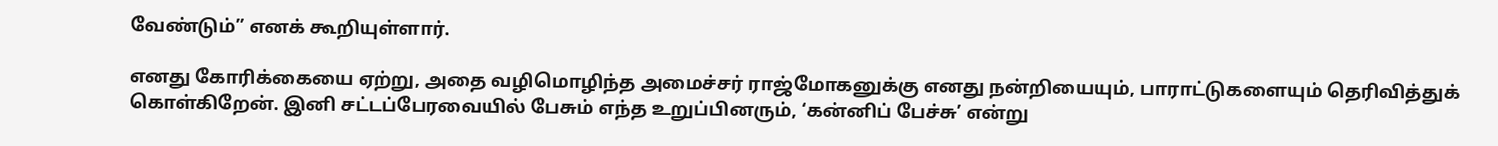வேண்டும்” எனக் கூறியுள்ளார்.

எனது கோரிக்கையை ஏற்று, அதை வழிமொழிந்த அமைச்சர் ராஜ்மோகனுக்கு எனது நன்றியையும், பாராட்டுகளையும் தெரிவித்துக் கொள்கிறேன். இனி சட்டப்பேரவையில் பேசும் எந்த உறுப்பினரும், ‘கன்னிப் பேச்சு’ என்று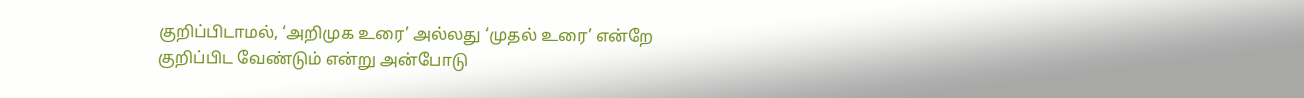குறிப்பிடாமல், ‘அறிமுக உரை’ அல்லது ‘முதல் உரை’ என்றே குறிப்பிட வேண்டும் என்று அன்போடு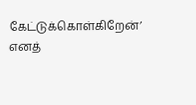கேட்டுக்கொள்கிறேன்’ எனத்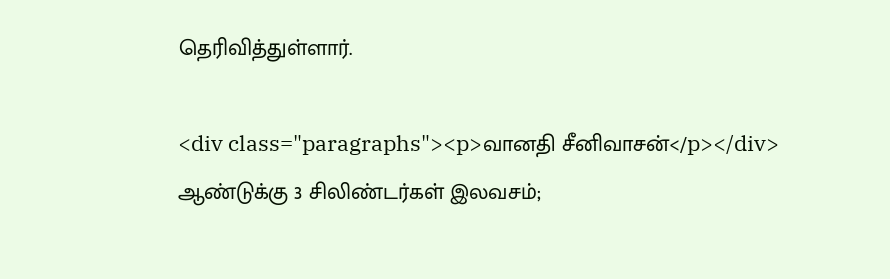தெரிவித்துள்ளார்.

<div class="paragraphs"><p>வானதி சீனிவாசன்</p></div>
ஆண்டுக்கு 3 சிலிண்டர்கள் இலவசம்;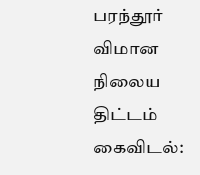பரந்தூர் விமான நிலைய திட்டம் கைவிடல்: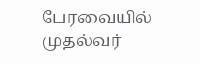பேரவையில் முதல்வர்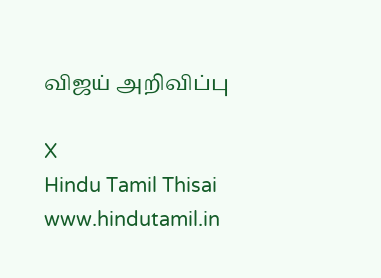விஜய் அறிவிப்பு

X
Hindu Tamil Thisai
www.hindutamil.in